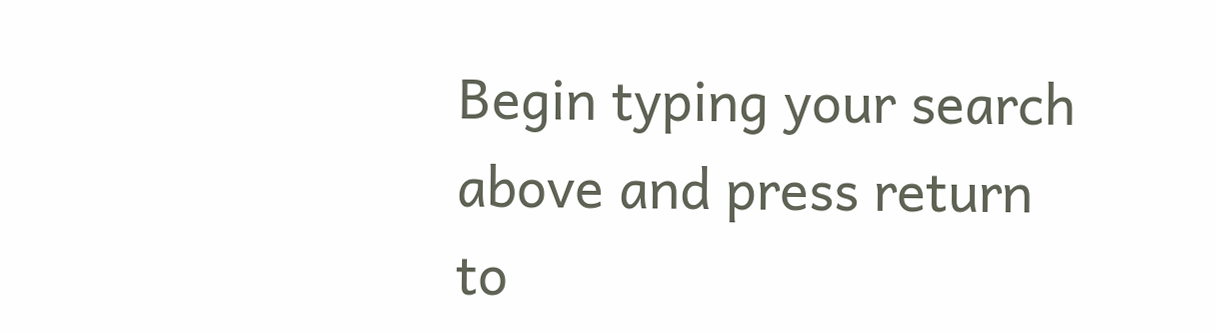Begin typing your search above and press return to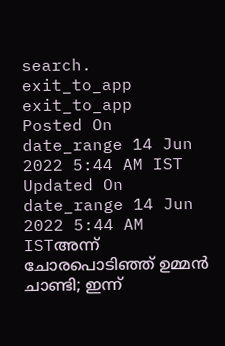search.
exit_to_app
exit_to_app
Posted On
date_range 14 Jun 2022 5:44 AM IST Updated On
date_range 14 Jun 2022 5:44 AM ISTഅന്ന് ചോരപൊടിഞ്ഞ് ഉമ്മൻ ചാണ്ടി; ഇന്ന്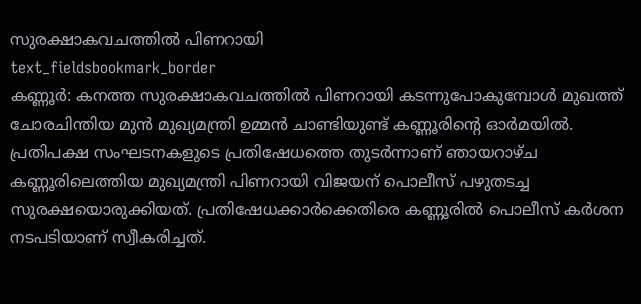സുരക്ഷാകവചത്തിൽ പിണറായി
text_fieldsbookmark_border
കണ്ണൂർ: കനത്ത സുരക്ഷാകവചത്തിൽ പിണറായി കടന്നുപോകുമ്പോൾ മുഖത്ത് ചോരചിന്തിയ മുൻ മുഖ്യമന്ത്രി ഉമ്മൻ ചാണ്ടിയുണ്ട് കണ്ണൂരിന്റെ ഓർമയിൽ. പ്രതിപക്ഷ സംഘടനകളുടെ പ്രതിഷേധത്തെ തുടർന്നാണ് ഞായറാഴ്ച കണ്ണൂരിലെത്തിയ മുഖ്യമന്ത്രി പിണറായി വിജയന് പൊലീസ് പഴുതടച്ച സുരക്ഷയൊരുക്കിയത്. പ്രതിഷേധക്കാർക്കെതിരെ കണ്ണൂരിൽ പൊലീസ് കർശന നടപടിയാണ് സ്വീകരിച്ചത്.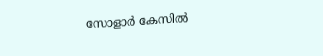സോളാർ കേസിൽ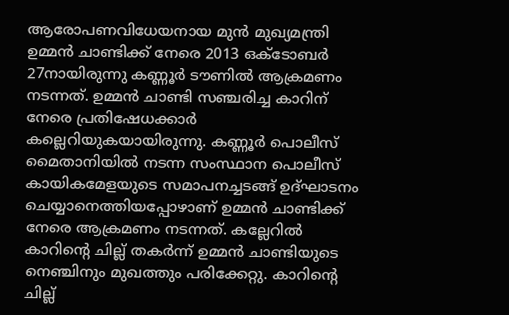ആരോപണവിധേയനായ മുൻ മുഖ്യമന്ത്രി ഉമ്മൻ ചാണ്ടിക്ക് നേരെ 2013 ഒക്ടോബർ 27നായിരുന്നു കണ്ണൂർ ടൗണിൽ ആക്രമണം നടന്നത്. ഉമ്മൻ ചാണ്ടി സഞ്ചരിച്ച കാറിന് നേരെ പ്രതിഷേധക്കാർ കല്ലെറിയുകയായിരുന്നു. കണ്ണൂർ പൊലീസ് മൈതാനിയിൽ നടന്ന സംസ്ഥാന പൊലീസ് കായികമേളയുടെ സമാപനച്ചടങ്ങ് ഉദ്ഘാടനം ചെയ്യാനെത്തിയപ്പോഴാണ് ഉമ്മൻ ചാണ്ടിക്ക് നേരെ ആക്രമണം നടന്നത്. കല്ലേറിൽ കാറിന്റെ ചില്ല് തകർന്ന് ഉമ്മൻ ചാണ്ടിയുടെ നെഞ്ചിനും മുഖത്തും പരിക്കേറ്റു. കാറിന്റെ ചില്ല്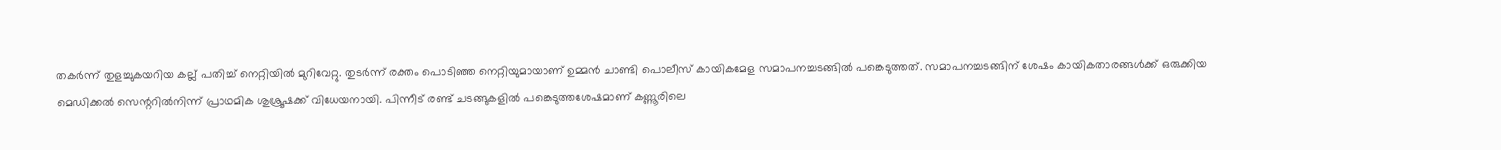തകർന്ന് തുളച്ചുകയറിയ കല്ല് പതിച്ച് നെറ്റിയിൽ മുറിവേറ്റു. തുടർന്ന് രക്തം പൊടിഞ്ഞ നെറ്റിയുമായാണ് ഉമ്മൻ ചാണ്ടി പൊലീസ് കായികമേള സമാപനച്ചടങ്ങിൽ പങ്കെടുത്തത്. സമാപനച്ചടങ്ങിന് ശേഷം കായികതാരങ്ങൾക്ക് ഒരുക്കിയ മെഡിക്കൽ സെന്ററിൽനിന്ന് പ്രാഥമിക ശുശ്രൂഷക്ക് വിധേയനായി. പിന്നീട് രണ്ട് ചടങ്ങുകളിൽ പങ്കെടുത്തശേഷമാണ് കണ്ണൂരിലെ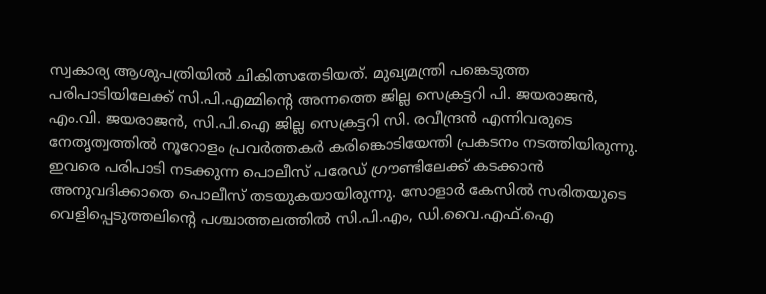സ്വകാര്യ ആശുപത്രിയിൽ ചികിത്സതേടിയത്. മുഖ്യമന്ത്രി പങ്കെടുത്ത പരിപാടിയിലേക്ക് സി.പി.എമ്മിന്റെ അന്നത്തെ ജില്ല സെക്രട്ടറി പി. ജയരാജൻ, എം.വി. ജയരാജൻ, സി.പി.ഐ ജില്ല സെക്രട്ടറി സി. രവീന്ദ്രൻ എന്നിവരുടെ നേതൃത്വത്തിൽ നൂറോളം പ്രവർത്തകർ കരിങ്കൊടിയേന്തി പ്രകടനം നടത്തിയിരുന്നു. ഇവരെ പരിപാടി നടക്കുന്ന പൊലീസ് പരേഡ് ഗ്രൗണ്ടിലേക്ക് കടക്കാൻ അനുവദിക്കാതെ പൊലീസ് തടയുകയായിരുന്നു. സോളാർ കേസിൽ സരിതയുടെ വെളിപ്പെടുത്തലിന്റെ പശ്ചാത്തലത്തിൽ സി.പി.എം, ഡി.വൈ.എഫ്.ഐ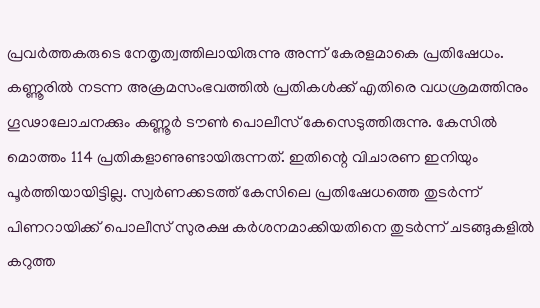പ്രവർത്തകരുടെ നേതൃത്വത്തിലായിരുന്നു അന്ന് കേരളമാകെ പ്രതിഷേധം. കണ്ണൂരിൽ നടന്ന അക്രമസംഭവത്തിൽ പ്രതികൾക്ക് എതിരെ വധശ്രമത്തിനും ഗൂഢാലോചനക്കും കണ്ണൂർ ടൗൺ പൊലീസ് കേസെടുത്തിരുന്നു. കേസിൽ മൊത്തം 114 പ്രതികളാണുണ്ടായിരുന്നത്. ഇതിന്റെ വിചാരണ ഇനിയും പൂർത്തിയായിട്ടില്ല. സ്വർണക്കടത്ത് കേസിലെ പ്രതിഷേധത്തെ തുടർന്ന് പിണറായിക്ക് പൊലീസ് സുരക്ഷ കർശനമാക്കിയതിനെ തുടർന്ന് ചടങ്ങുകളിൽ കറുത്ത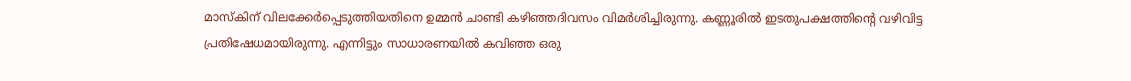മാസ്കിന് വിലക്കേർപ്പെടുത്തിയതിനെ ഉമ്മൻ ചാണ്ടി കഴിഞ്ഞദിവസം വിമർശിച്ചിരുന്നു. കണ്ണൂരിൽ ഇടതുപക്ഷത്തിന്റെ വഴിവിട്ട പ്രതിഷേധമായിരുന്നു. എന്നിട്ടും സാധാരണയിൽ കവിഞ്ഞ ഒരു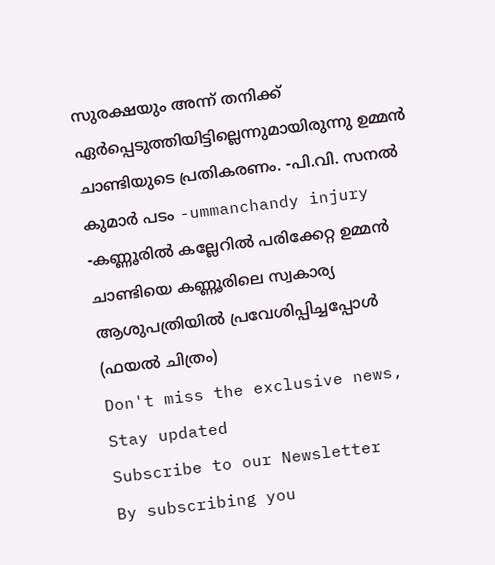സുരക്ഷയും അന്ന് തനിക്ക് ഏർപ്പെടുത്തിയിട്ടില്ലെന്നുമായിരുന്നു ഉമ്മൻ ചാണ്ടിയുടെ പ്രതികരണം. -പി.വി. സനൽ കുമാർ പടം -ummanchandy injury -കണ്ണൂരിൽ കല്ലേറിൽ പരിക്കേറ്റ ഉമ്മൻ ചാണ്ടിയെ കണ്ണൂരിലെ സ്വകാര്യ ആശുപത്രിയിൽ പ്രവേശിപ്പിച്ചപ്പോൾ (ഫയൽ ചിത്രം)
Don't miss the exclusive news, Stay updated
Subscribe to our Newsletter
By subscribing you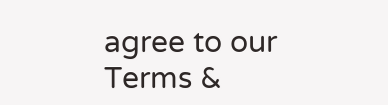agree to our Terms &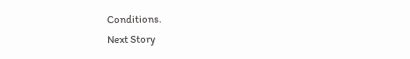Conditions.
Next Story